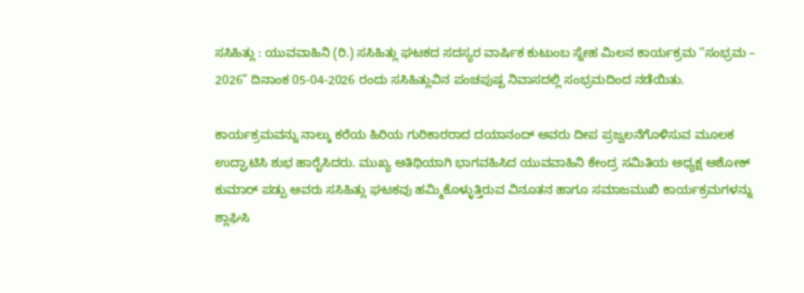ಸಸಿಹಿತ್ಲು : ಯುವವಾಹಿನಿ (ರಿ.) ಸಸಿಹಿತ್ಲು ಘಟಕದ ಸದಸ್ಯರ ವಾರ್ಷಿಕ ಕುಟುಂಬ ಸ್ನೇಹ ಮಿಲನ ಕಾರ್ಯಕ್ರಮ “ಸಂಭ್ರಮ – 2026” ದಿನಾಂಕ 05-04-2026 ರಂದು ಸಸಿಹಿತ್ಲುವಿನ ಪಂಚಪುಷ್ಪ ನಿವಾಸದಲ್ಲಿ ಸಂಭ್ರಮದಿಂದ ನಡೆಯಿತು.

ಕಾರ್ಯಕ್ರಮವನ್ನು ನಾಲ್ಕು ಕರೆಯ ಹಿರಿಯ ಗುರಿಕಾರರಾದ ದಯಾನಂದ್ ಅವರು ದೀಪ ಪ್ರಜ್ವಲನೆಗೊಳಿಸುವ ಮೂಲಕ ಉದ್ಘಾಟಿಸಿ ಶುಭ ಹಾರೈಸಿದರು. ಮುಖ್ಯ ಅತಿಥಿಯಾಗಿ ಭಾಗವಹಿಸಿದ ಯುವವಾಹಿನಿ ಕೇಂದ್ರ ಸಮಿತಿಯ ಅಧ್ಯಕ್ಷ ಅಶೋಕ್ ಕುಮಾರ್ ಪಡ್ಪು ಅವರು ಸಸಿಹಿತ್ಲು ಘಟಕವು ಹಮ್ಮಿಕೊಳ್ಳುತ್ತಿರುವ ವಿನೂತನ ಹಾಗೂ ಸಮಾಜಮುಖಿ ಕಾರ್ಯಕ್ರಮಗಳನ್ನು ಶ್ಲಾಘಿಸಿ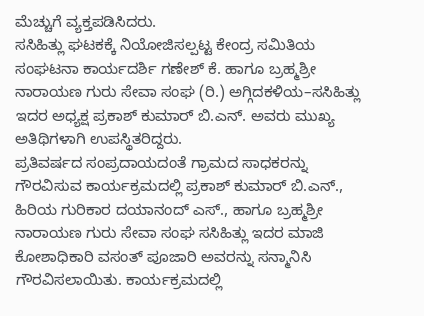ಮೆಚ್ಚುಗೆ ವ್ಯಕ್ತಪಡಿಸಿದರು.
ಸಸಿಹಿತ್ಲು ಘಟಕಕ್ಕೆ ನಿಯೋಜಿಸಲ್ಪಟ್ಟ ಕೇಂದ್ರ ಸಮಿತಿಯ ಸಂಘಟನಾ ಕಾರ್ಯದರ್ಶಿ ಗಣೇಶ್ ಕೆ. ಹಾಗೂ ಬ್ರಹ್ಮಶ್ರೀ ನಾರಾಯಣ ಗುರು ಸೇವಾ ಸಂಘ (ರಿ.) ಅಗ್ಗಿದಕಳಿಯ–ಸಸಿಹಿತ್ಲು ಇದರ ಅಧ್ಯಕ್ಷ ಪ್ರಕಾಶ್ ಕುಮಾರ್ ಬಿ.ಎನ್. ಅವರು ಮುಖ್ಯ ಅತಿಥಿಗಳಾಗಿ ಉಪಸ್ಥಿತರಿದ್ದರು.
ಪ್ರತಿವರ್ಷದ ಸಂಪ್ರದಾಯದಂತೆ ಗ್ರಾಮದ ಸಾಧಕರನ್ನು ಗೌರವಿಸುವ ಕಾರ್ಯಕ್ರಮದಲ್ಲಿ ಪ್ರಕಾಶ್ ಕುಮಾರ್ ಬಿ.ಎನ್., ಹಿರಿಯ ಗುರಿಕಾರ ದಯಾನಂದ್ ಎಸ್., ಹಾಗೂ ಬ್ರಹ್ಮಶ್ರೀ ನಾರಾಯಣ ಗುರು ಸೇವಾ ಸಂಘ ಸಸಿಹಿತ್ಲು ಇದರ ಮಾಜಿ ಕೋಶಾಧಿಕಾರಿ ವಸಂತ್ ಪೂಜಾರಿ ಅವರನ್ನು ಸನ್ಮಾನಿಸಿ ಗೌರವಿಸಲಾಯಿತು. ಕಾರ್ಯಕ್ರಮದಲ್ಲಿ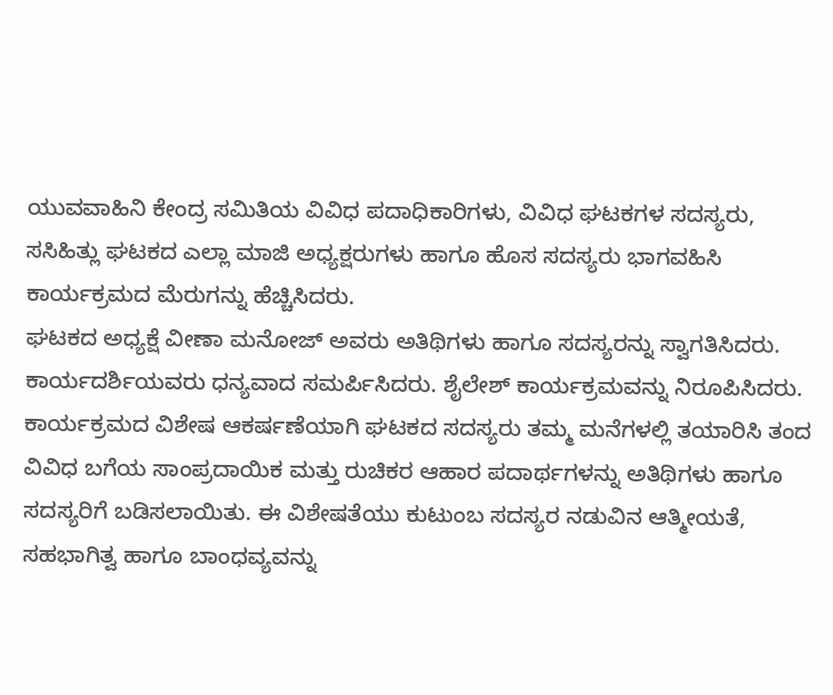ಯುವವಾಹಿನಿ ಕೇಂದ್ರ ಸಮಿತಿಯ ವಿವಿಧ ಪದಾಧಿಕಾರಿಗಳು, ವಿವಿಧ ಘಟಕಗಳ ಸದಸ್ಯರು, ಸಸಿಹಿತ್ಲು ಘಟಕದ ಎಲ್ಲಾ ಮಾಜಿ ಅಧ್ಯಕ್ಷರುಗಳು ಹಾಗೂ ಹೊಸ ಸದಸ್ಯರು ಭಾಗವಹಿಸಿ ಕಾರ್ಯಕ್ರಮದ ಮೆರುಗನ್ನು ಹೆಚ್ಚಿಸಿದರು.
ಘಟಕದ ಅಧ್ಯಕ್ಷೆ ವೀಣಾ ಮನೋಜ್ ಅವರು ಅತಿಥಿಗಳು ಹಾಗೂ ಸದಸ್ಯರನ್ನು ಸ್ವಾಗತಿಸಿದರು. ಕಾರ್ಯದರ್ಶಿಯವರು ಧನ್ಯವಾದ ಸಮರ್ಪಿಸಿದರು. ಶೈಲೇಶ್ ಕಾರ್ಯಕ್ರಮವನ್ನು ನಿರೂಪಿಸಿದರು. ಕಾರ್ಯಕ್ರಮದ ವಿಶೇಷ ಆಕರ್ಷಣೆಯಾಗಿ ಘಟಕದ ಸದಸ್ಯರು ತಮ್ಮ ಮನೆಗಳಲ್ಲಿ ತಯಾರಿಸಿ ತಂದ ವಿವಿಧ ಬಗೆಯ ಸಾಂಪ್ರದಾಯಿಕ ಮತ್ತು ರುಚಿಕರ ಆಹಾರ ಪದಾರ್ಥಗಳನ್ನು ಅತಿಥಿಗಳು ಹಾಗೂ ಸದಸ್ಯರಿಗೆ ಬಡಿಸಲಾಯಿತು. ಈ ವಿಶೇಷತೆಯು ಕುಟುಂಬ ಸದಸ್ಯರ ನಡುವಿನ ಆತ್ಮೀಯತೆ, ಸಹಭಾಗಿತ್ವ ಹಾಗೂ ಬಾಂಧವ್ಯವನ್ನು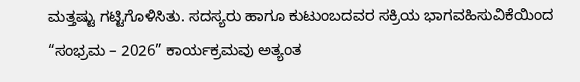ಮತ್ತಷ್ಟು ಗಟ್ಟಿಗೊಳಿಸಿತು. ಸದಸ್ಯರು ಹಾಗೂ ಕುಟುಂಬದವರ ಸಕ್ರಿಯ ಭಾಗವಹಿಸುವಿಕೆಯಿಂದ “ಸಂಭ್ರಮ – 2026” ಕಾರ್ಯಕ್ರಮವು ಅತ್ಯಂತ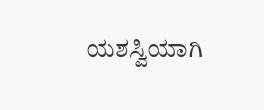ಯಶಸ್ವಿಯಾಗಿ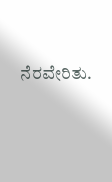ನೆರವೇರಿತು.